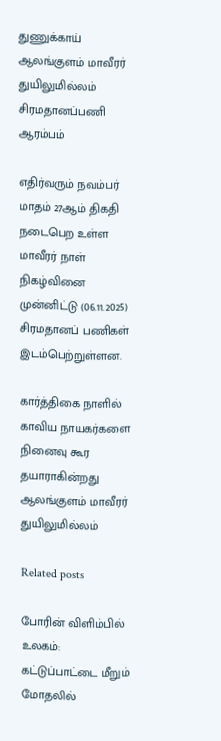துணுக்காய் ஆலங்குளம் மாவீரர் துயிலுமில்லம் சிரமதானப்பணி ஆரம்பம்

எதிர்வரும் நவம்பர் மாதம் 27ஆம் திகதி நடைபெற உள்ள மாவீரர் நாள் நிகழ்வினை முன்னிட்டு (06.11.2025) சிரமதானப் பணிகள் இடம்பெற்றுள்ளன.

கார்த்திகை நாளில் காவிய நாயகர்களை நினைவு கூர தயாராகின்றது ஆலங்குளம் மாவீரர்  துயிலுமில்லம்

Related posts

போரின் விளிம்பில் உலகம்: கட்டுப்பாட்டை மீறும் மோதலில்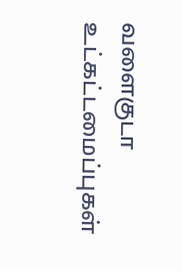வளைகுடா உட்கட்டமைப்புகள்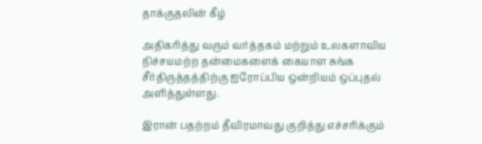தாக்குதலின் கீழ்

அதிகரித்து வரும் வர்த்தகம் மற்றும் உலகளாவிய நிச்சயமற்ற தன்மைகளைக் கையாள சுங்க சீர்திருத்தத்திற்கு ஐரோப்பிய ஒன்றியம் ஒப்புதல் அளித்துள்ளது.

இரான் பதற்றம் தீவிரமாவது குறித்து எச்சரிக்கும்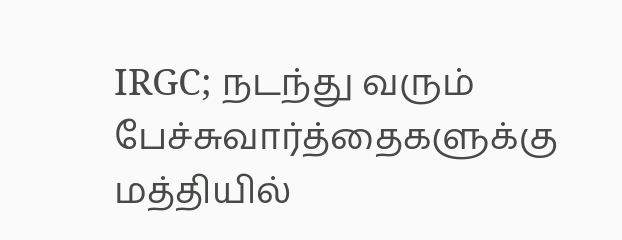IRGC; நடந்து வரும் பேச்சுவார்த்தைகளுக்கு மத்தியில்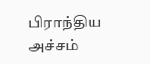பிராந்திய அச்சம்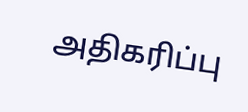அதிகரிப்பு